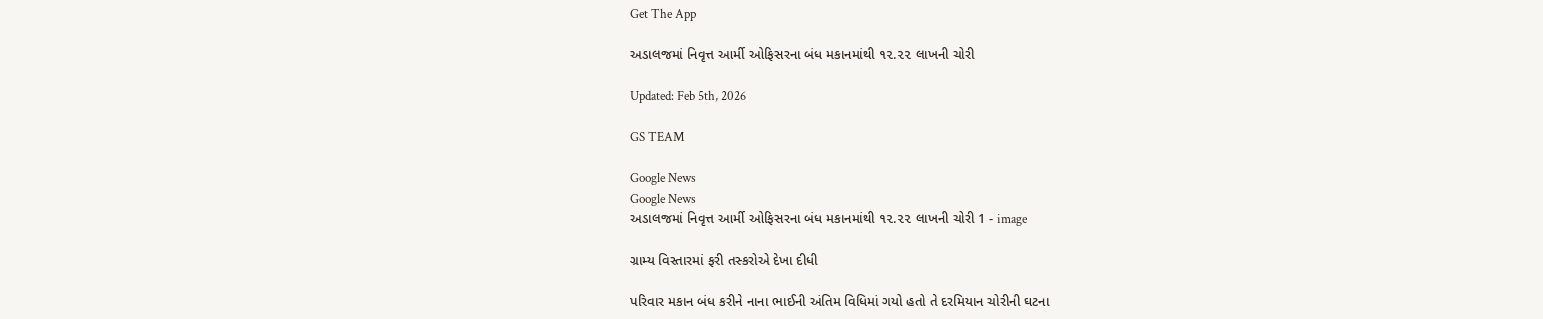Get The App

અડાલજમાં નિવૃત્ત આર્મી ઓફિસરના બંધ મકાનમાંથી ૧૨.૨૨ લાખની ચોરી

Updated: Feb 5th, 2026

GS TEAM

Google News
Google News
અડાલજમાં નિવૃત્ત આર્મી ઓફિસરના બંધ મકાનમાંથી ૧૨.૨૨ લાખની ચોરી 1 - image

ગ્રામ્ય વિસ્તારમાં ફરી તસ્કરોએ દેખા દીધી

પરિવાર મકાન બંધ કરીને નાના ભાઈની અંતિમ વિધિમાં ગયો હતો તે દરમિયાન ચોરીની ઘટના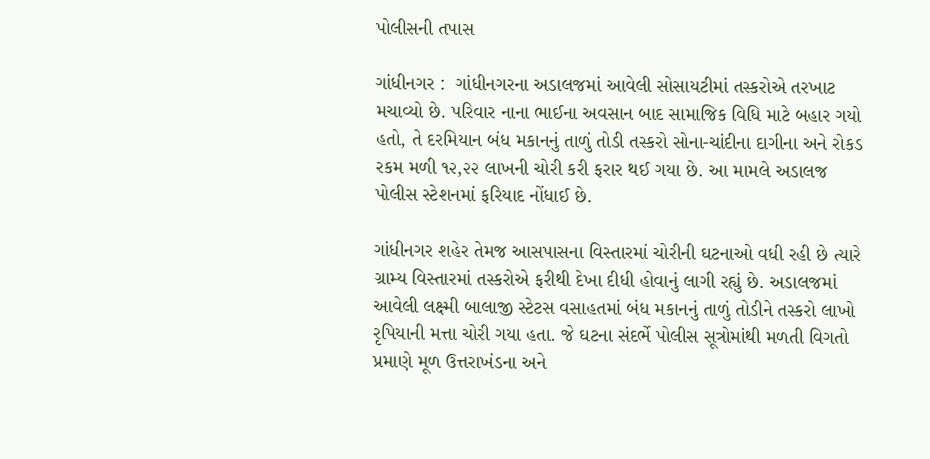પોલીસની તપાસ

ગાંધીનગર :  ગાંધીનગરના અડાલજમાં આવેલી સોસાયટીમાં તસ્કરોએ તરખાટ મચાવ્યો છે. પરિવાર નાના ભાઈના અવસાન બાદ સામાજિક વિધિ માટે બહાર ગયો હતો, તે દરમિયાન બંધ મકાનનું તાળું તોડી તસ્કરો સોના-ચાંદીના દાગીના અને રોકડ રકમ મળી ૧૨,૨૨ લાખની ચોરી કરી ફરાર થઈ ગયા છે. આ મામલે અડાલજ પોલીસ સ્ટેશનમાં ફરિયાદ નોંધાઈ છે.

ગાંધીનગર શહેર તેમજ આસપાસના વિસ્તારમાં ચોરીની ઘટનાઓ વધી રહી છે ત્યારે ગ્રામ્ય વિસ્તારમાં તસ્કરોએ ફરીથી દેખા દીધી હોવાનું લાગી રહ્યું છે. અડાલજમાં આવેલી લક્ષ્મી બાલાજી સ્ટેટસ વસાહતમાં બંધ મકાનનું તાળું તોડીને તસ્કરો લાખો રૃપિયાની મત્તા ચોરી ગયા હતા. જે ઘટના સંદર્ભે પોલીસ સૂત્રોમાંથી મળતી વિગતો પ્રમાણે મૂળ ઉત્તરાખંડના અને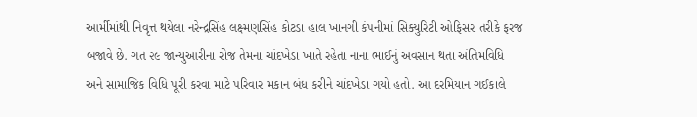આર્મીમાંથી નિવૃત્ત થયેલા નરેન્દ્રસિંહ લક્ષ્મણસિંહ કોટડા હાલ ખાનગી કંપનીમાં સિક્યુરિટી ઓફિસર તરીકે ફરજ બજાવે છે. ગત ૨૯ જાન્યુઆરીના રોજ તેમના ચાંદખેડા ખાતે રહેતા નાના ભાઈનું અવસાન થતા અંતિમવિધિ અને સામાજિક વિધિ પૂરી કરવા માટે પરિવાર મકાન બંધ કરીને ચાંદખેડા ગયો હતો. આ દરમિયાન ગઈકાલે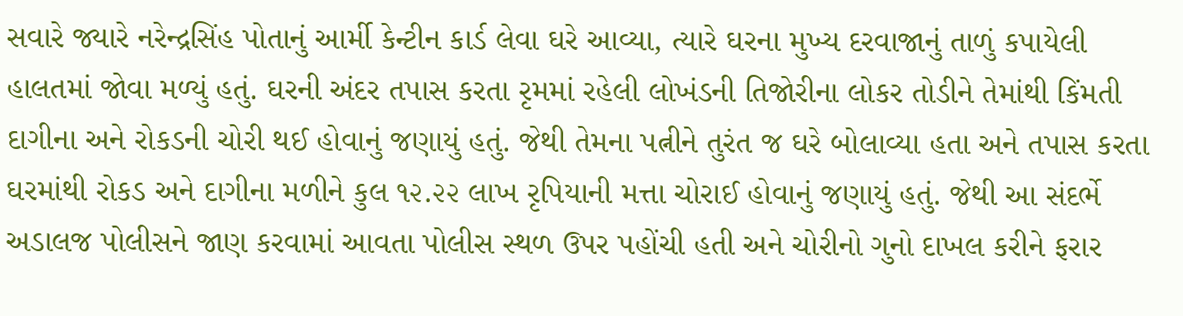સવારે જ્યારે નરેન્દ્રસિંહ પોતાનું આર્મી કેન્ટીન કાર્ડ લેવા ઘરે આવ્યા, ત્યારે ઘરના મુખ્ય દરવાજાનું તાળું કપાયેલી હાલતમાં જોવા મળ્યું હતું. ઘરની અંદર તપાસ કરતા રૃમમાં રહેલી લોખંડની તિજોરીના લોકર તોડીને તેમાંથી કિંમતી દાગીના અને રોકડની ચોરી થઈ હોવાનું જણાયું હતું. જેથી તેમના પત્નીને તુરંત જ ઘરે બોલાવ્યા હતા અને તપાસ કરતા ઘરમાંથી રોકડ અને દાગીના મળીને કુલ ૧૨.૨૨ લાખ રૃપિયાની મત્તા ચોરાઈ હોવાનું જણાયું હતું. જેથી આ સંદર્ભે અડાલજ પોલીસને જાણ કરવામાં આવતા પોલીસ સ્થળ ઉપર પહોંચી હતી અને ચોરીનો ગુનો દાખલ કરીને ફરાર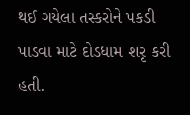થઈ ગયેલા તસ્કરોને પકડી પાડવા માટે દોડધામ શરૃ કરી હતી.